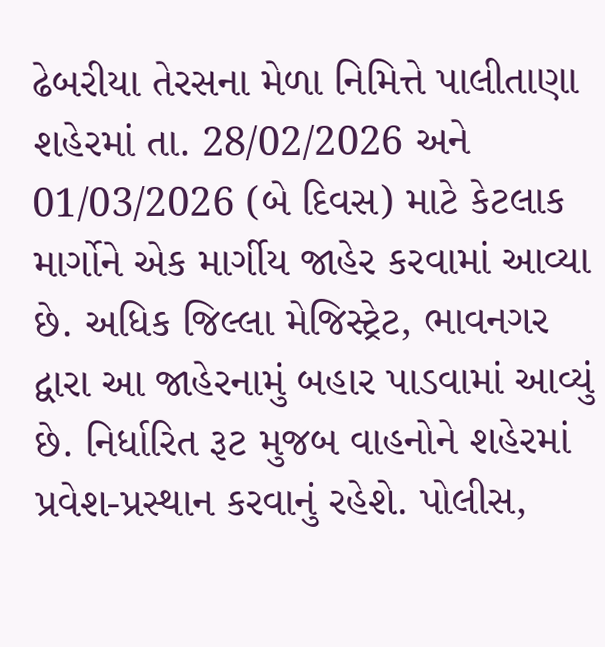ઢેબરીયા તેરસના મેળા નિમિત્તે પાલીતાણા શહેરમાં તા. 28/02/2026 અને 01/03/2026 (બે દિવસ) માટે કેટલાક માર્ગોને એક માર્ગીય જાહેર કરવામાં આવ્યા છે. અધિક જિલ્લા મેજિસ્ટ્રેટ, ભાવનગર દ્વારા આ જાહેરનામું બહાર પાડવામાં આવ્યું છે. નિર્ધારિત રૂટ મુજબ વાહનોને શહેરમાં પ્રવેશ-પ્રસ્થાન કરવાનું રહેશે. પોલીસ,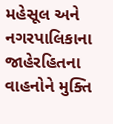મહેસૂલ અને નગરપાલિકાના જાહેરહિતના વાહનોને મુક્તિ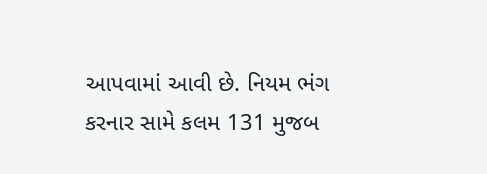આપવામાં આવી છે. નિયમ ભંગ કરનાર સામે કલમ 131 મુજબ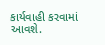કાર્યવાહી કરવામાં આવશે.